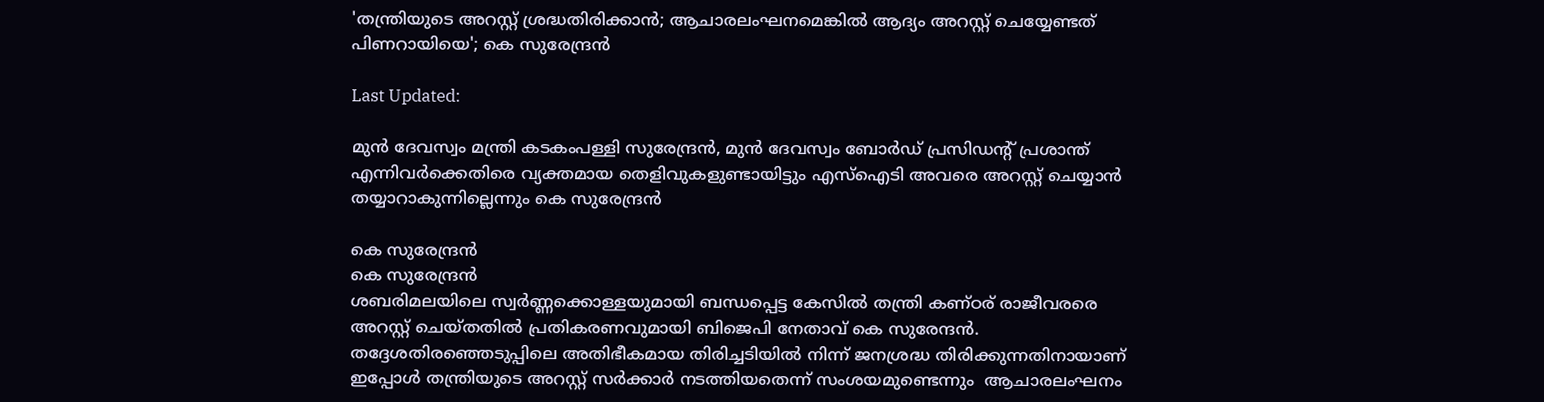'തന്ത്രിയുടെ അറസ്റ്റ് ശ്രദ്ധതിരിക്കാൻ; ആചാരലംഘനമെങ്കിൽ ആദ്യം അറസ്റ്റ് ചെയ്യേണ്ടത് പിണറായിയെ'; കെ സുരേന്ദ്രൻ

Last Updated:

മുൻ ദേവസ്വം മന്ത്രി കടകംപള്ളി സുരേന്ദ്രൻ, മുൻ ദേവസ്വം ബോർഡ് പ്രസിഡന്റ് പ്രശാന്ത് എന്നിവർക്കെതിരെ വ്യക്തമായ തെളിവുകളുണ്ടായിട്ടും എസ്ഐടി അവരെ അറസ്റ്റ് ചെയ്യാൻ തയ്യാറാകുന്നില്ലെന്നും കെ സുരേന്ദ്രൻ

കെ സുരേന്ദ്രൻ
കെ സുരേന്ദ്രൻ
ശബരിമലയിലെ സ്വർണ്ണക്കൊള്ളയുമായി ബന്ധപ്പെട്ട കേസിൽ തന്ത്രി കണ്ഠര് രാജീവരരെ അറസ്റ്റ് ചെയ്തതിൽ പ്രതികരണവുമായി ബിജെപി നേതാവ് കെ സുരേന്ദൻ. തദ്ദേശതിരഞ്ഞെടുപ്പിലെ അതിഭീകമായ തിരിച്ചടിയിൽ നിന്ന് ജനശ്രദ്ധ തിരിക്കുന്നതിനായാണ് ഇപ്പോൾ തന്ത്രിയുടെ അറസ്റ്റ് സർക്കാർ നടത്തിയതെന്ന് സംശയമുണ്ടെന്നും  ആചാരലംഘനം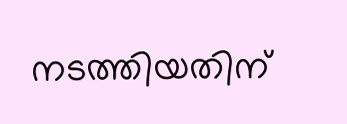നടത്തിയതിന്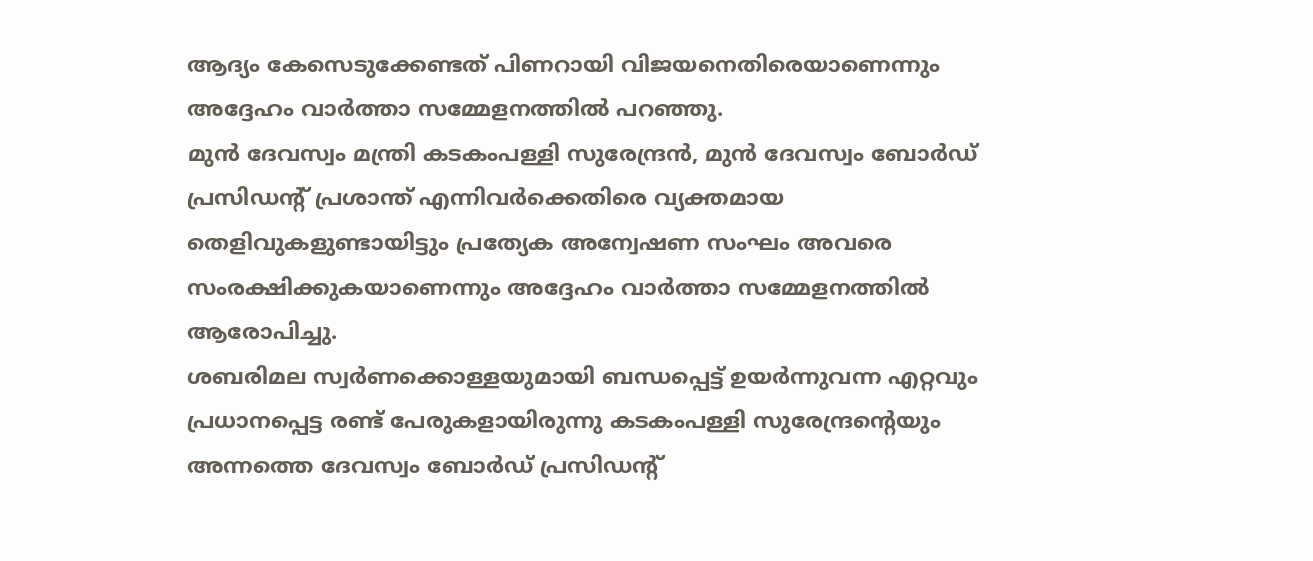ആദ്യം കേസെടുക്കേണ്ടത് പിണറായി വിജയനെതിരെയാണെന്നും അദ്ദേഹം വാർത്താ സമ്മേളനത്തിൽ പറഞ്ഞു.
മുൻ ദേവസ്വം മന്ത്രി കടകംപള്ളി സുരേന്ദ്രൻ, മുൻ ദേവസ്വം ബോർഡ് പ്രസിഡന്റ് പ്രശാന്ത് എന്നിവർക്കെതിരെ വ്യക്തമായ തെളിവുകളുണ്ടായിട്ടും പ്രത്യേക അന്വേഷണ സംഘം അവരെ സംരക്ഷിക്കുകയാണെന്നും അദ്ദേഹം വാർത്താ സമ്മേളനത്തിൽ ആരോപിച്ചു.
ശബരിമല സ്വർണക്കൊള്ളയുമായി ബന്ധപ്പെട്ട് ഉയർന്നുവന്ന എറ്റവും പ്രധാനപ്പെട്ട രണ്ട് പേരുകളായിരുന്നു കടകംപള്ളി സുരേന്ദ്രന്റെയും അന്നത്തെ ദേവസ്വം ബോർഡ് പ്രസിഡന്‍റ്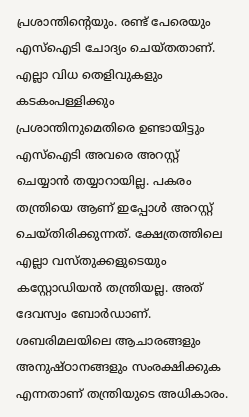പ്രശാന്തിന്റെയും. രണ്ട് പേരെയും എസ്ഐടി ചോദ്യം ചെയ്തതാണ്. എല്ലാ വിധ തെളിവുകളും കടകംപള്ളിക്കും പ്രശാന്തിനുമെതിരെ ഉണ്ടായിട്ടും എസ്ഐടി അവരെ അറസ്റ്റ് ചെയ്യാൻ തയ്യാറായില്ല. പകരം തന്ത്രിയെ ആണ് ഇപ്പോൾ അറസ്റ്റ് ചെയ്തിരിക്കുന്നത്. ക്ഷേത്രത്തിലെ എല്ലാ വസ്തുക്കളുടെയും കസ്റ്റോഡിയൻ തന്ത്രിയല്ല. അത് ദേവസ്വം ബോർഡാണ്. ശബരിമലയിലെ ആചാരങ്ങളും അനുഷ്ഠാനങ്ങളും സംരക്ഷിക്കുക എന്നതാണ് തന്ത്രിയുടെ അധികാരം.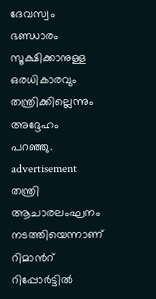ദേവസ്വം ഭണ്ഡാരം സൂക്ഷിക്കാനുള്ള ഒരധികാരവും തന്ത്രിക്കില്ലെന്നും അദ്ദേഹം പറഞ്ഞു.
advertisement
തന്ത്രി ആചാരലംഘനം നടത്തിയെന്നാണ് റിമാന്‍റ് റിപ്പോർട്ടിൽ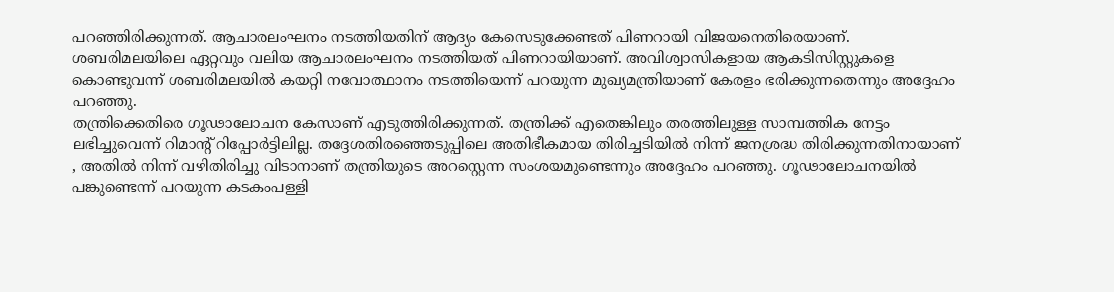പറഞ്ഞിരിക്കുന്നത്. ആചാരലംഘനം നടത്തിയതിന് ആദ്യം കേസെടുക്കേണ്ടത് പിണറായി വിജയനെതിരെയാണ്. ശബരിമലയിലെ ഏറ്റവും വലിയ ആചാരലംഘനം നടത്തിയത് പിണറായിയാണ്. അവിശ്വാസികളായ ആകടിസിസ്റ്റുകളെ കൊണ്ടുവന്ന് ശബരിമലയിൽ കയറ്റി നവോത്ഥാനം നടത്തിയെന്ന് പറയുന്ന മുഖ്യമന്ത്രിയാണ് കേരളം ഭരിക്കുന്നതെന്നും അദ്ദേഹം പറഞ്ഞു.
തന്ത്രിക്കെതിരെ ഗൂഢാലോചന കേസാണ് എടുത്തിരിക്കുന്നത്. തന്ത്രിക്ക് എതെങ്കിലും തരത്തിലുള്ള സാമ്പത്തിക നേട്ടം ലഭിച്ചുവെന്ന് റിമാൻ്റ് റിപ്പോർട്ടിലില്ല. തദ്ദേശതിരഞ്ഞെടുപ്പിലെ അതിഭീകമായ തിരിച്ചടിയിൽ നിന്ന് ജനശ്രദ്ധ തിരിക്കുന്നതിനായാണ് , അതിൽ നിന്ന് വഴിതിരിച്ചു വിടാനാണ് തന്ത്രിയുടെ അറസ്റ്റെന്ന സംശയമുണ്ടെന്നും അദ്ദേഹം പറഞ്ഞു. ഗൂഢാലോചനയിൽ പങ്കുണ്ടെന്ന് പറയുന്ന കടകംപള്ളി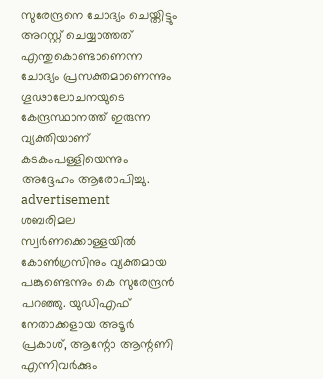സുരേന്ദ്രനെ ചോദ്യം ചെയ്തിട്ടും അറസ്റ്റ് ചെയ്യാത്തത് എന്തുകൊണ്ടാണെന്ന ചോദ്യം പ്രസക്തമാണെന്നും ഗൂഢാലോചനയുടെ കേന്ദ്രസ്ഥാനത്ത് ഇരുന്ന വ്യക്തിയാണ് കടകംപള്ളിയെന്നും അദ്ദേഹം ആരോപിച്ചു.
advertisement
ശബരിമല സ്വർണക്കൊള്ളയിൽ കോൺഗ്രസിനും വ്യക്തമായ പങ്കുണ്ടെന്നും കെ സുരേന്ദ്രൻ പറഞ്ഞു. യുഡിഎഫ് നേതാക്കളായ അടൂർ പ്രകാശ്, ആന്റോ ആന്റണി എന്നിവർക്കും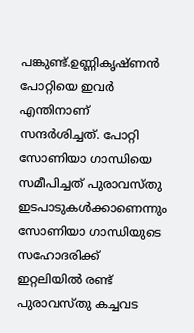പങ്കുണ്ട്.ഉണ്ണികൃഷ്ണൻ പോറ്റിയെ ഇവർ എന്തിനാണ് സന്ദർശിച്ചത്. പോറ്റി സോണിയാ ഗാന്ധിയെ സമീപിച്ചത് പുരാവസ്തു ഇടപാടുകൾക്കാണെന്നും സോണിയാ ഗാന്ധിയുടെ സഹോദരിക്ക് ഇറ്റലിയിൽ രണ്ട് പുരാവസ്തു കച്ചവട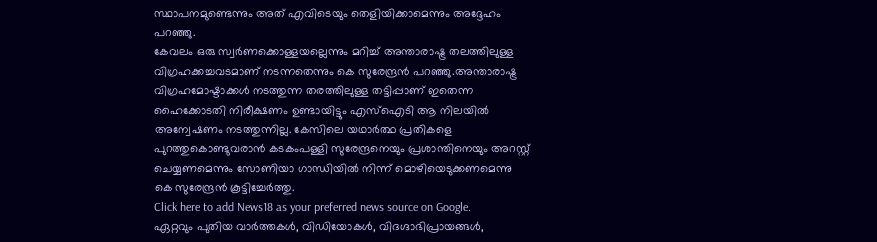സ്ഥാപനമുണ്ടെന്നും അത് എവിടെയും തെളിയിക്കാമെന്നും അദ്ദേഹം പറഞ്ഞു.
കേവലം ഒരു സ്വർണക്കൊള്ളയല്ലെന്നും മറിച്ച് അന്താരാഷ്ട്ര തലത്തിലുള്ള വിഗ്രഹക്കച്ചവടമാണ് നടന്നതെന്നും കെ സുരേന്ദ്രൻ പറഞ്ഞു.അന്താരാഷ്ട്ര വിഗ്രഹമോഷ്ടാക്കൾ നടത്തുന്ന തരത്തിലുള്ള തട്ടിപ്പാണ് ഇതെന്ന ഹൈക്കോടതി നിരീക്ഷണം ഉണ്ടായിട്ടും എസ്‌ഐടി ആ നിലയിൽ അന്വേഷണം നടത്തുന്നില്ല. കേസിലെ യഥാർത്ഥ പ്രതികളെ പുറത്തുകൊണ്ടുവരാൻ കടകംപള്ളി സുരേന്ദ്രനെയും പ്രശാന്തിനെയും അറസ്റ്റ് ചെയ്യണമെന്നും സോണിയാ ഗാന്ധിയിൽ നിന്ന് മൊഴിയെടുക്കണമെന്നു കെ സുരേന്ദ്രൻ കൂട്ടിച്ചേർത്തു.
Click here to add News18 as your preferred news source on Google.
ഏറ്റവും പുതിയ വാർത്തകൾ, വിഡിയോകൾ, വിദഗ്ദാഭിപ്രായങ്ങൾ,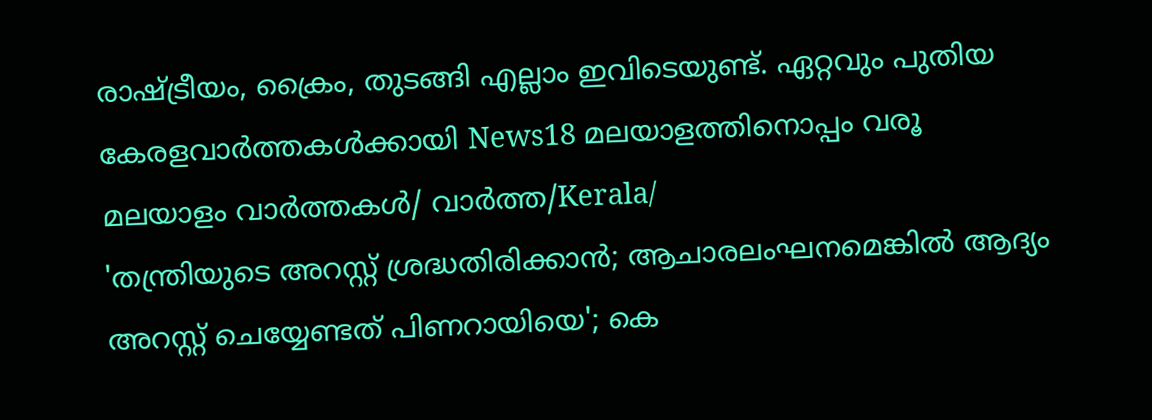രാഷ്ട്രീയം, ക്രൈം, തുടങ്ങി എല്ലാം ഇവിടെയുണ്ട്. ഏറ്റവും പുതിയ കേരളവാർത്തകൾക്കായി News18 മലയാളത്തിനൊപ്പം വരൂ
മലയാളം വാർത്തകൾ/ വാർത്ത/Kerala/
'തന്ത്രിയുടെ അറസ്റ്റ് ശ്രദ്ധതിരിക്കാൻ; ആചാരലംഘനമെങ്കിൽ ആദ്യം അറസ്റ്റ് ചെയ്യേണ്ടത് പിണറായിയെ'; കെ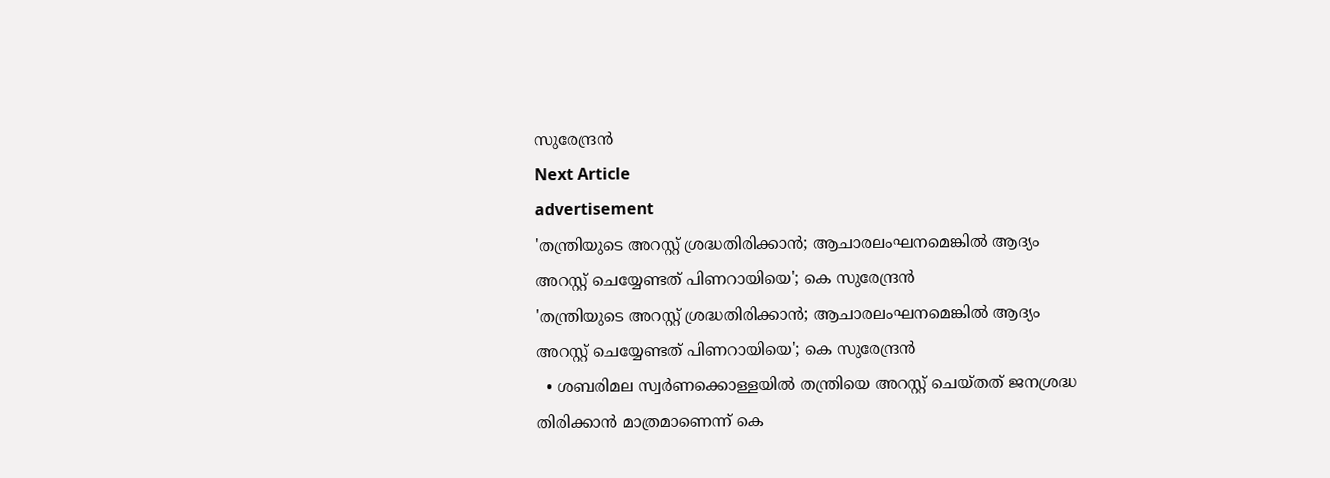സുരേന്ദ്രൻ
Next Article
advertisement
'തന്ത്രിയുടെ അറസ്റ്റ് ശ്രദ്ധതിരിക്കാൻ; ആചാരലംഘനമെങ്കിൽ ആദ്യം അറസ്റ്റ് ചെയ്യേണ്ടത് പിണറായിയെ'; കെ സുരേന്ദ്രൻ
'തന്ത്രിയുടെ അറസ്റ്റ് ശ്രദ്ധതിരിക്കാൻ; ആചാരലംഘനമെങ്കിൽ ആദ്യം അറസ്റ്റ് ചെയ്യേണ്ടത് പിണറായിയെ'; കെ സുരേന്ദ്രൻ
  • ശബരിമല സ്വർണക്കൊള്ളയിൽ തന്ത്രിയെ അറസ്റ്റ് ചെയ്തത് ജനശ്രദ്ധ തിരിക്കാൻ മാത്രമാണെന്ന് കെ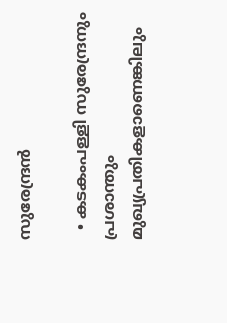സുരേന്ദ്രൻ

  • കടകംപള്ളി സുരേന്ദ്രനും പ്രശാന്തും മുഖ്യപ്രതികളാണെങ്കിലും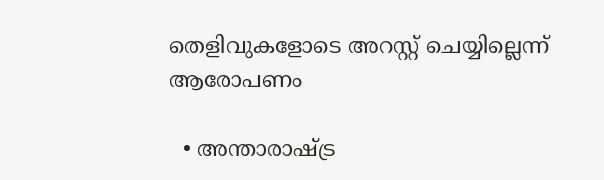തെളിവുകളോടെ അറസ്റ്റ് ചെയ്യില്ലെന്ന് ആരോപണം

  • അന്താരാഷ്ട്ര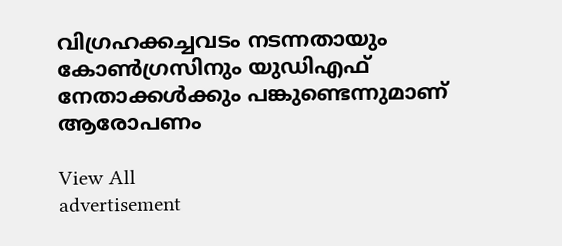വിഗ്രഹക്കച്ചവടം നടന്നതായും കോൺഗ്രസിനും യുഡിഎഫ് നേതാക്കൾക്കും പങ്കുണ്ടെന്നുമാണ് ആരോപണം

View All
advertisement